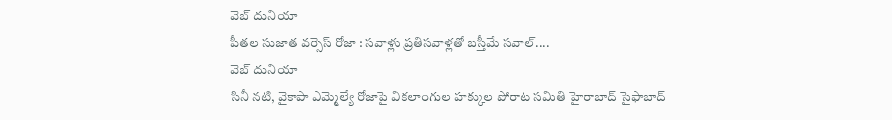వెబ్ దునియా
పీతల సుజాత వర్సెస్ రోజా : సవాళ్లు ప్రతిసవాళ్లతో బస్తీమే సవాల్....
వెబ్ దునియా
సినీ నటి, వైకాపా ఎమ్మెల్యే రోజాపై వికలాంగుల హక్కుల పోరాట సమితి హైరాబాద్ సైఫాబాద్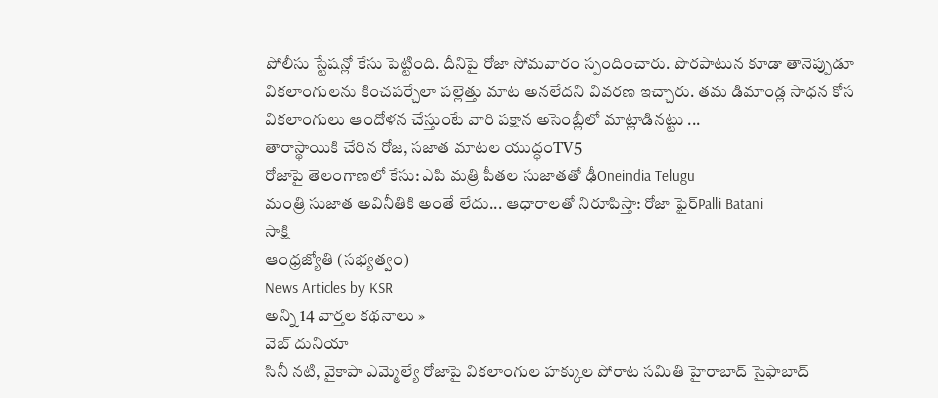పోలీసు స్టేషన్లో కేసు పెట్టింది. దీనిపై రోజా సోమవారం స్పందించారు. పొరపాటున కూడా తానెప్పుడూ వికలాంగులను కించపర్చేలా పల్లెత్తు మాట అనలేదని వివరణ ఇచ్చారు. తమ డిమాండ్ల సాధన కోస వికలాంగులు ఆందోళన చేస్తుంటే వారి పక్షాన అసెంబ్లీలో మాట్లాడినట్టు ...
తారాస్థాయికి చేరిన రోజ, సజాత మాటల యుద్ధంTV5
రోజాపై తెలంగాణలో కేసు: ఎపి మత్రి పీతల సుజాతతో ఢీOneindia Telugu
మంత్రి సుజాత అవినీతికి అంతే లేదు... ఆధారాలతో నిరూపిస్తా: రోజా ఫైర్Palli Batani
సాక్షి
ఆంధ్రజ్యోతి (సభ్యత్వం)
News Articles by KSR
అన్ని 14 వార్తల కథనాలు »
వెబ్ దునియా
సినీ నటి, వైకాపా ఎమ్మెల్యే రోజాపై వికలాంగుల హక్కుల పోరాట సమితి హైరాబాద్ సైఫాబాద్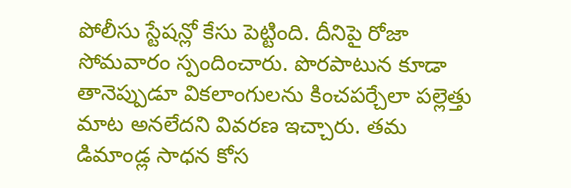పోలీసు స్టేషన్లో కేసు పెట్టింది. దీనిపై రోజా సోమవారం స్పందించారు. పొరపాటున కూడా తానెప్పుడూ వికలాంగులను కించపర్చేలా పల్లెత్తు మాట అనలేదని వివరణ ఇచ్చారు. తమ డిమాండ్ల సాధన కోస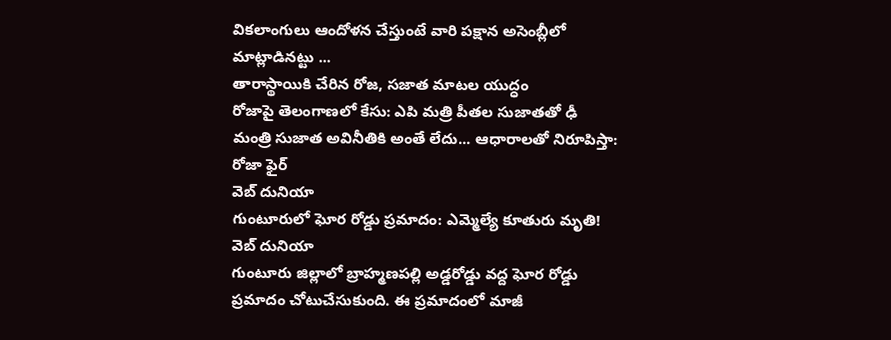వికలాంగులు ఆందోళన చేస్తుంటే వారి పక్షాన అసెంబ్లీలో మాట్లాడినట్టు ...
తారాస్థాయికి చేరిన రోజ, సజాత మాటల యుద్ధం
రోజాపై తెలంగాణలో కేసు: ఎపి మత్రి పీతల సుజాతతో ఢీ
మంత్రి సుజాత అవినీతికి అంతే లేదు... ఆధారాలతో నిరూపిస్తా: రోజా ఫైర్
వెబ్ దునియా
గుంటూరులో ఘోర రోడ్డు ప్రమాదం: ఎమ్మెల్యే కూతురు మృతి!
వెబ్ దునియా
గుంటూరు జిల్లాలో బ్రాహ్మణపల్లి అడ్డరోడ్డు వద్ద ఘోర రోడ్డు ప్రమాదం చోటుచేసుకుంది. ఈ ప్రమాదంలో మాజీ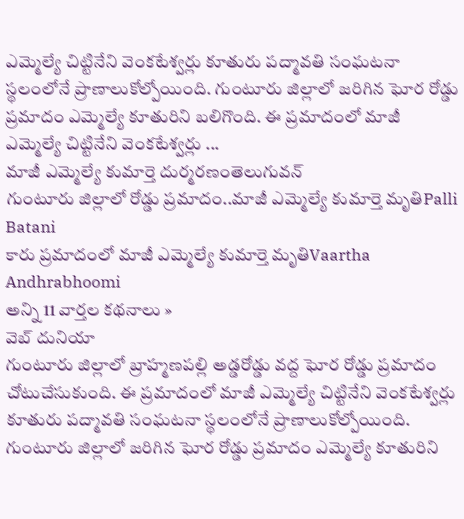ఎమ్మెల్యే చిట్టినేని వెంకటేశ్వర్లు కూతురు పద్మావతి సంఘటనా స్థలంలోనే ప్రాణాలుకోల్పోయింది. గుంటూరు జిల్లాలో జరిగిన ఘోర రోడ్డు ప్రమాదం ఎమ్మెల్యే కూతురిని బలిగొంది. ఈ ప్రమాదంలో మాజీ ఎమ్మెల్యే చిట్టినేని వెంకటేశ్వర్లు ...
మాజీ ఎమ్మెల్యే కుమార్తె దుర్మరణంతెలుగువన్
గుంటూరు జిల్లాలో రోడ్డు ప్రమాదం..మాజీ ఎమ్మెల్యే కుమార్తె మృతిPalli Batani
కారు ప్రమాదంలో మాజీ ఎమ్మెల్యే కుమార్తె మృతిVaartha
Andhrabhoomi
అన్ని 11 వార్తల కథనాలు »
వెబ్ దునియా
గుంటూరు జిల్లాలో బ్రాహ్మణపల్లి అడ్డరోడ్డు వద్ద ఘోర రోడ్డు ప్రమాదం చోటుచేసుకుంది. ఈ ప్రమాదంలో మాజీ ఎమ్మెల్యే చిట్టినేని వెంకటేశ్వర్లు కూతురు పద్మావతి సంఘటనా స్థలంలోనే ప్రాణాలుకోల్పోయింది. గుంటూరు జిల్లాలో జరిగిన ఘోర రోడ్డు ప్రమాదం ఎమ్మెల్యే కూతురిని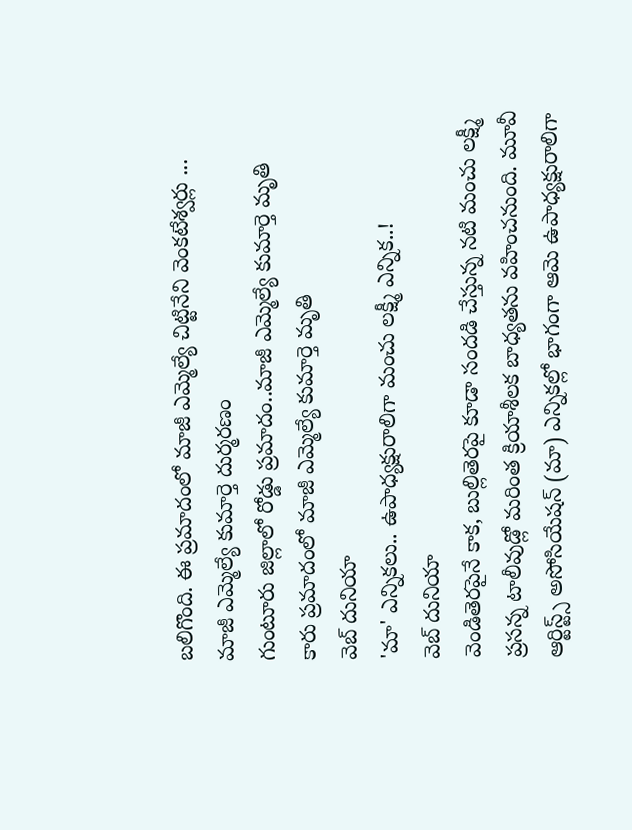బలిగొంది. ఈ ప్రమాదంలో మాజీ ఎమ్మెల్యే చిట్టినేని వెంకటేశ్వర్లు ...
మాజీ ఎమ్మెల్యే కుమార్తె దుర్మరణం
గుంటూరు జిల్లాలో రోడ్డు ప్రమాదం..మాజీ ఎమ్మెల్యే కుమార్తె మృతి
కారు ప్రమాదంలో మాజీ ఎమ్మెల్యే కుమార్తె మృతి
వెబ్ దునియా
'మా' ఎన్నికలు.. ఉపాధ్యక్షురాలిగా మంచు లక్ష్మీ ఎన్నిక..!
వెబ్ దునియా
వెండితెరపైనే కాక, బుల్లితెరపై కూడా సందడి చేస్తున్న నటి మంచు లక్ష్మీ ప్రసన్న టాలీవుడ్లో మరింత క్రియాశీలక బాధ్యతను వహించనుంది. మూవీ ఆర్టిస్ట్స్ అసోసియేషన్ (మా) ఎన్నికల్లో భాగంగా ఆమె ఉపాధ్యక్షురాలిగా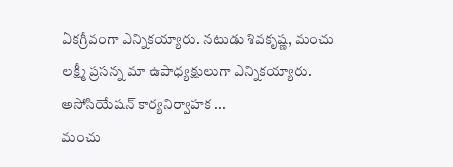ఏకగ్రీవంగా ఎన్నికయ్యారు. నటుడు శివకృష్ణ, మంచు లక్ష్మీ ప్రసన్న మా ఉపాధ్యక్షులుగా ఎన్నికయ్యారు. అసోసియేషన్ కార్యనిర్వాహక ...
మంచు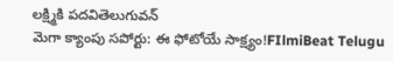లక్ష్మికి పదవితెలుగువన్
మెగా క్యాంపు సపోర్టు: ఈ ఫోటోయే సాక్ష్యం!FIlmiBeat Telugu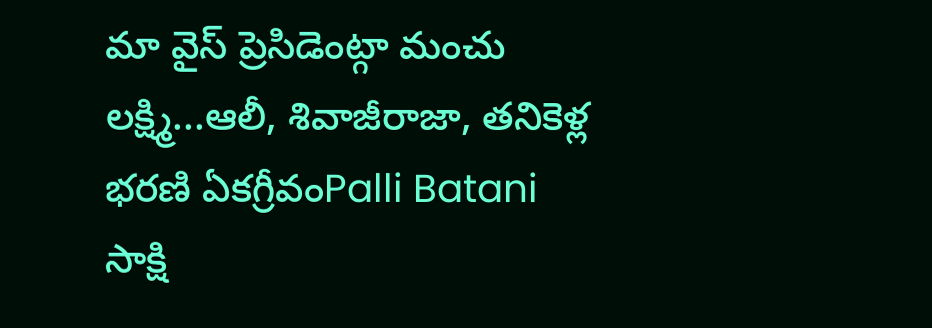మా వైస్ ప్రెసిడెంట్గా మంచు లక్ష్మి...ఆలీ, శివాజీరాజా, తనికెళ్ల భరణి ఏకగ్రీవంPalli Batani
సాక్షి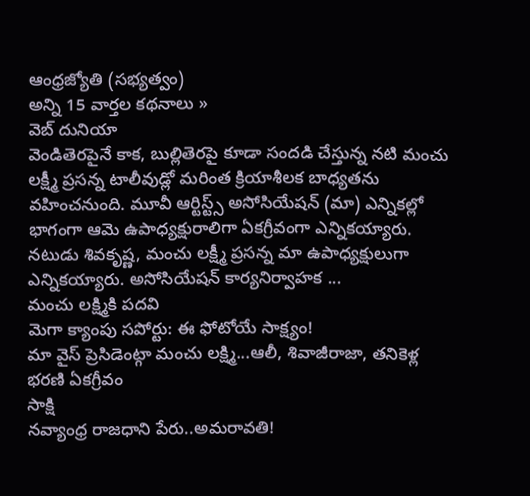ఆంధ్రజ్యోతి (సభ్యత్వం)
అన్ని 15 వార్తల కథనాలు »
వెబ్ దునియా
వెండితెరపైనే కాక, బుల్లితెరపై కూడా సందడి చేస్తున్న నటి మంచు లక్ష్మీ ప్రసన్న టాలీవుడ్లో మరింత క్రియాశీలక బాధ్యతను వహించనుంది. మూవీ ఆర్టిస్ట్స్ అసోసియేషన్ (మా) ఎన్నికల్లో భాగంగా ఆమె ఉపాధ్యక్షురాలిగా ఏకగ్రీవంగా ఎన్నికయ్యారు. నటుడు శివకృష్ణ, మంచు లక్ష్మీ ప్రసన్న మా ఉపాధ్యక్షులుగా ఎన్నికయ్యారు. అసోసియేషన్ కార్యనిర్వాహక ...
మంచు లక్ష్మికి పదవి
మెగా క్యాంపు సపోర్టు: ఈ ఫోటోయే సాక్ష్యం!
మా వైస్ ప్రెసిడెంట్గా మంచు లక్ష్మి...ఆలీ, శివాజీరాజా, తనికెళ్ల భరణి ఏకగ్రీవం
సాక్షి
నవ్యాంధ్ర రాజధాని పేరు..అమరావతి!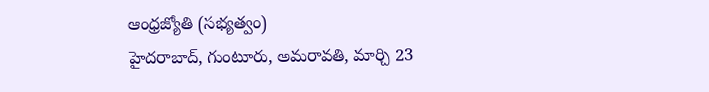ఆంధ్రజ్యోతి (సభ్యత్వం)
హైదరాబాద్, గుంటూరు, అమరావతి, మార్చి 23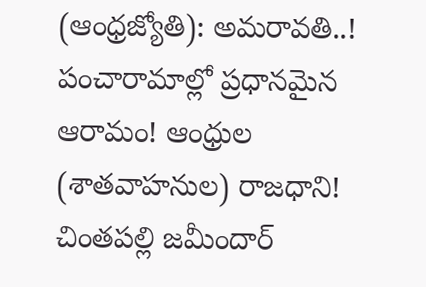(ఆంధ్రజ్యోతి): అమరావతి..! పంచారామాల్లో ప్రధానమైన ఆరామం! ఆంధ్రుల (శాతవాహనుల) రాజధాని! చింతపల్లి జమీందార్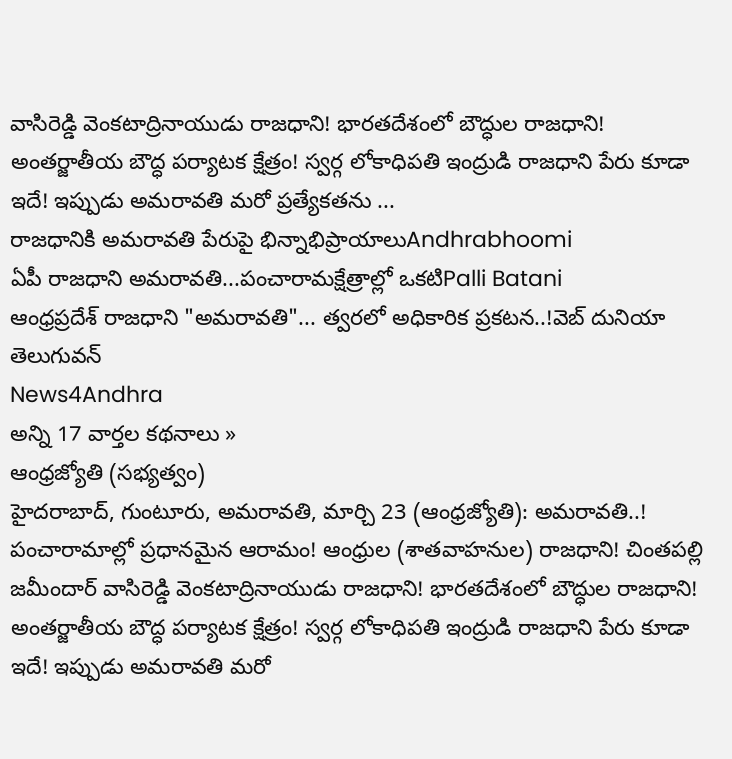వాసిరెడ్డి వెంకటాద్రినాయుడు రాజధాని! భారతదేశంలో బౌద్ధుల రాజధాని! అంతర్జాతీయ బౌద్ధ పర్యాటక క్షేత్రం! స్వర్గ లోకాధిపతి ఇంద్రుడి రాజధాని పేరు కూడా ఇదే! ఇప్పుడు అమరావతి మరో ప్రత్యేకతను ...
రాజధానికి అమరావతి పేరుపై భిన్నాభిప్రాయాలుAndhrabhoomi
ఏపీ రాజధాని అమరావతి...పంచారామక్షేత్రాల్లో ఒకటిPalli Batani
ఆంధ్రప్రదేశ్ రాజధాని "అమరావతి"... త్వరలో అధికారిక ప్రకటన..!వెబ్ దునియా
తెలుగువన్
News4Andhra
అన్ని 17 వార్తల కథనాలు »
ఆంధ్రజ్యోతి (సభ్యత్వం)
హైదరాబాద్, గుంటూరు, అమరావతి, మార్చి 23 (ఆంధ్రజ్యోతి): అమరావతి..! పంచారామాల్లో ప్రధానమైన ఆరామం! ఆంధ్రుల (శాతవాహనుల) రాజధాని! చింతపల్లి జమీందార్ వాసిరెడ్డి వెంకటాద్రినాయుడు రాజధాని! భారతదేశంలో బౌద్ధుల రాజధాని! అంతర్జాతీయ బౌద్ధ పర్యాటక క్షేత్రం! స్వర్గ లోకాధిపతి ఇంద్రుడి రాజధాని పేరు కూడా ఇదే! ఇప్పుడు అమరావతి మరో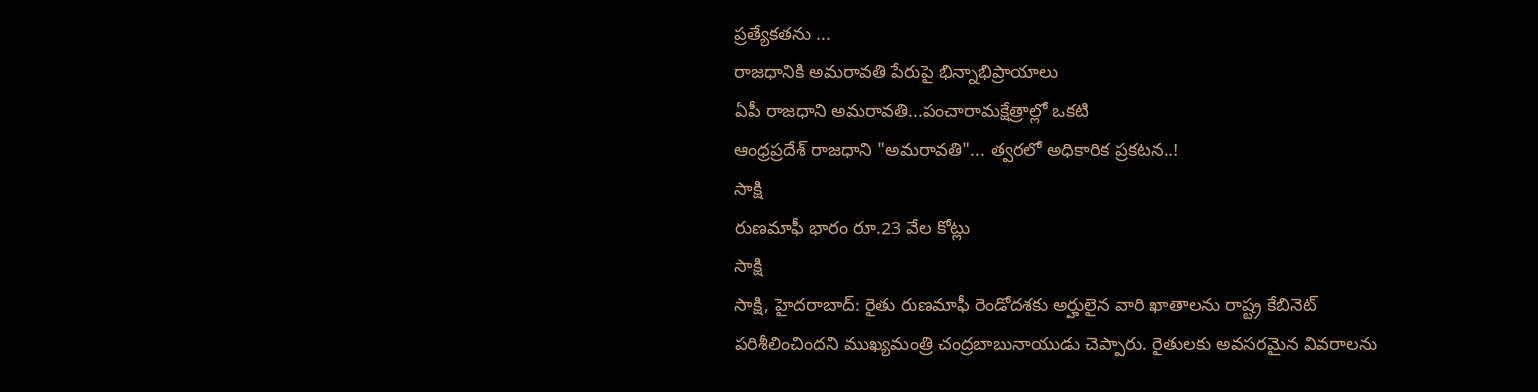ప్రత్యేకతను ...
రాజధానికి అమరావతి పేరుపై భిన్నాభిప్రాయాలు
ఏపీ రాజధాని అమరావతి...పంచారామక్షేత్రాల్లో ఒకటి
ఆంధ్రప్రదేశ్ రాజధాని "అమరావతి"... త్వరలో అధికారిక ప్రకటన..!
సాక్షి
రుణమాఫీ భారం రూ.23 వేల కోట్లు
సాక్షి
సాక్షి, హైదరాబాద్: రైతు రుణమాఫీ రెండోదశకు అర్హులైన వారి ఖాతాలను రాష్ట్ర కేబినెట్ పరిశీలించిందని ముఖ్యమంత్రి చంద్రబాబునాయుడు చెప్పారు. రైతులకు అవసరమైన వివరాలను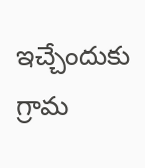ఇచ్చేందుకు గ్రామ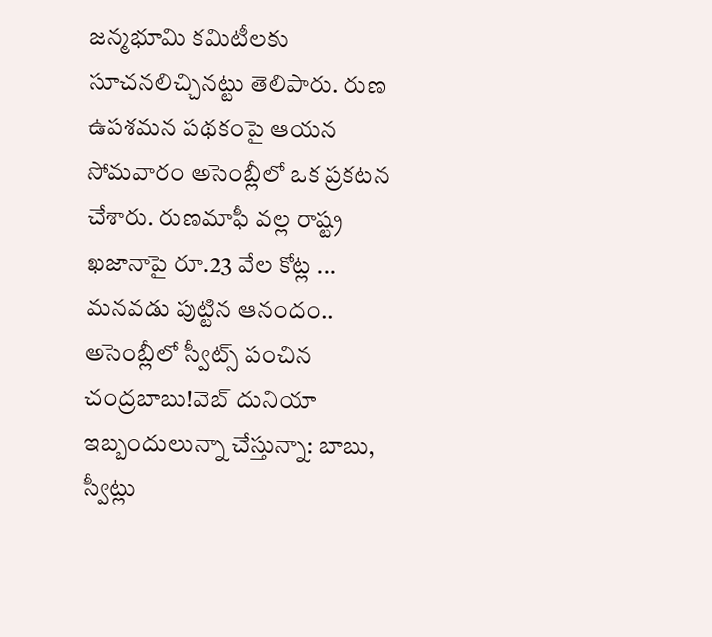జన్మభూమి కమిటీలకు సూచనలిచ్చినట్టు తెలిపారు. రుణ ఉపశమన పథకంపై ఆయన సోమవారం అసెంబ్లీలో ఒక ప్రకటన చేశారు. రుణమాఫీ వల్ల రాష్ట్ర ఖజానాపై రూ.23 వేల కోట్ల ...
మనవడు పుట్టిన ఆనందం.. అసెంబ్లీలో స్వీట్స్ పంచిన చంద్రబాబు!వెబ్ దునియా
ఇబ్బందులున్నా చేస్తున్నా: బాబు, స్వీట్లు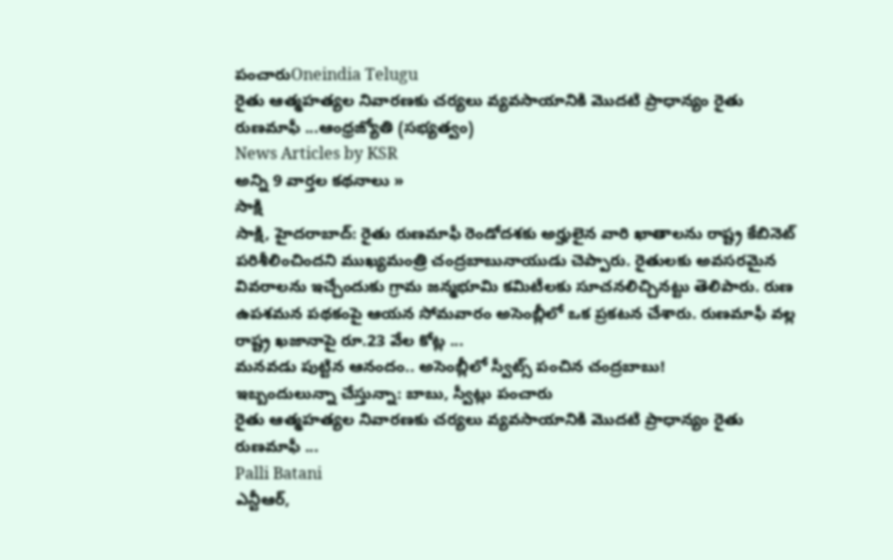పంచారుOneindia Telugu
రైతు ఆత్మహత్యల నివారణకు చర్యలు వ్యవసాయానికి మొదటి ప్రాధాన్యం రైతు రుణమాఫీ ...ఆంధ్రజ్యోతి (సభ్యత్వం)
News Articles by KSR
అన్ని 9 వార్తల కథనాలు »
సాక్షి
సాక్షి, హైదరాబాద్: రైతు రుణమాఫీ రెండోదశకు అర్హులైన వారి ఖాతాలను రాష్ట్ర కేబినెట్ పరిశీలించిందని ముఖ్యమంత్రి చంద్రబాబునాయుడు చెప్పారు. రైతులకు అవసరమైన వివరాలను ఇచ్చేందుకు గ్రామ జన్మభూమి కమిటీలకు సూచనలిచ్చినట్టు తెలిపారు. రుణ ఉపశమన పథకంపై ఆయన సోమవారం అసెంబ్లీలో ఒక ప్రకటన చేశారు. రుణమాఫీ వల్ల రాష్ట్ర ఖజానాపై రూ.23 వేల కోట్ల ...
మనవడు పుట్టిన ఆనందం.. అసెంబ్లీలో స్వీట్స్ పంచిన చంద్రబాబు!
ఇబ్బందులున్నా చేస్తున్నా: బాబు, స్వీట్లు పంచారు
రైతు ఆత్మహత్యల నివారణకు చర్యలు వ్యవసాయానికి మొదటి ప్రాధాన్యం రైతు రుణమాఫీ ...
Palli Batani
ఎన్టీఆర్,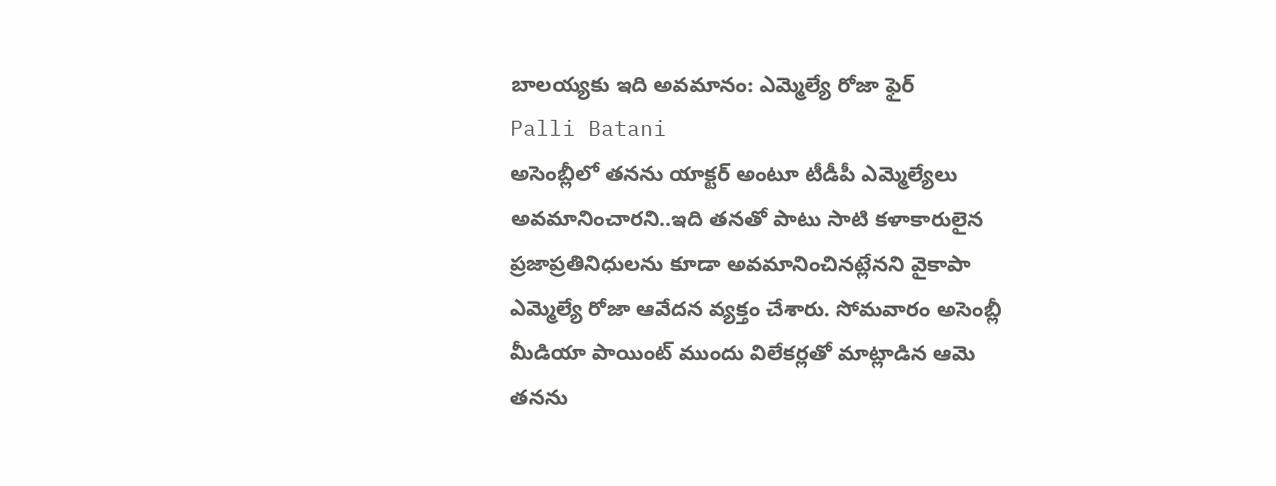బాలయ్యకు ఇది అవమానం: ఎమ్మెల్యే రోజా ఫైర్
Palli Batani
అసెంబ్లీలో తనను యాక్టర్ అంటూ టీడీపీ ఎమ్మెల్యేలు అవమానించారని..ఇది తనతో పాటు సాటి కళాకారులైన ప్రజాప్రతినిధులను కూడా అవమానించినట్లేనని వైకాపా ఎమ్మెల్యే రోజా ఆవేదన వ్యక్తం చేశారు. సోమవారం అసెంబ్లీ మీడియా పాయింట్ ముందు విలేకర్లతో మాట్లాడిన ఆమె తనను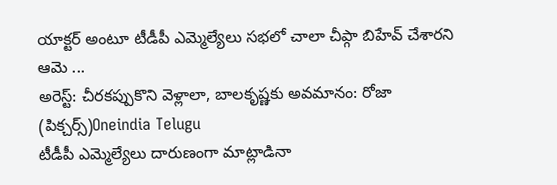యాక్టర్ అంటూ టీడీపీ ఎమ్మెల్యేలు సభలో చాలా చీప్గా బిహేవ్ చేశారని ఆమె ...
అరెస్ట్: చీరకప్పుకొని వెళ్లాలా, బాలకృష్ణకు అవమానం: రోజా (పిక్చర్స్)Oneindia Telugu
టీడీపీ ఎమ్మెల్యేలు దారుణంగా మాట్లాడినా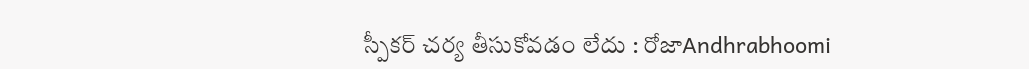స్పీకర్ చర్య తీసుకోవడం లేదు : రోజాAndhrabhoomi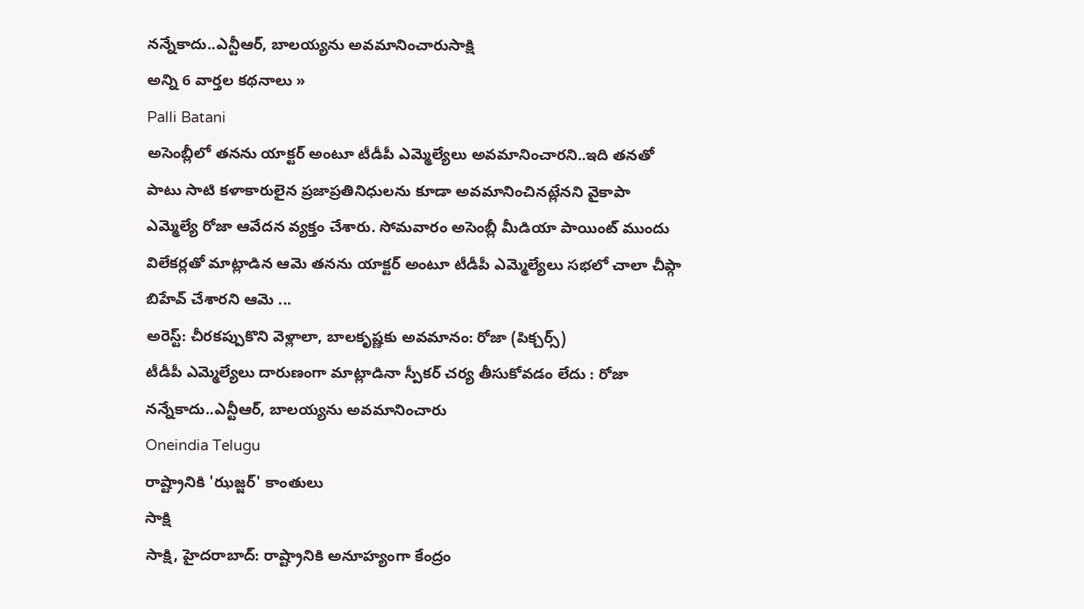నన్నేకాదు..ఎన్టీఆర్, బాలయ్యను అవమానించారుసాక్షి
అన్ని 6 వార్తల కథనాలు »
Palli Batani
అసెంబ్లీలో తనను యాక్టర్ అంటూ టీడీపీ ఎమ్మెల్యేలు అవమానించారని..ఇది తనతో పాటు సాటి కళాకారులైన ప్రజాప్రతినిధులను కూడా అవమానించినట్లేనని వైకాపా ఎమ్మెల్యే రోజా ఆవేదన వ్యక్తం చేశారు. సోమవారం అసెంబ్లీ మీడియా పాయింట్ ముందు విలేకర్లతో మాట్లాడిన ఆమె తనను యాక్టర్ అంటూ టీడీపీ ఎమ్మెల్యేలు సభలో చాలా చీప్గా బిహేవ్ చేశారని ఆమె ...
అరెస్ట్: చీరకప్పుకొని వెళ్లాలా, బాలకృష్ణకు అవమానం: రోజా (పిక్చర్స్)
టీడీపీ ఎమ్మెల్యేలు దారుణంగా మాట్లాడినా స్పీకర్ చర్య తీసుకోవడం లేదు : రోజా
నన్నేకాదు..ఎన్టీఆర్, బాలయ్యను అవమానించారు
Oneindia Telugu
రాష్ట్రానికి 'ఝజ్జర్' కాంతులు
సాక్షి
సాక్షి, హైదరాబాద్: రాష్ట్రానికి అనూహ్యంగా కేంద్రం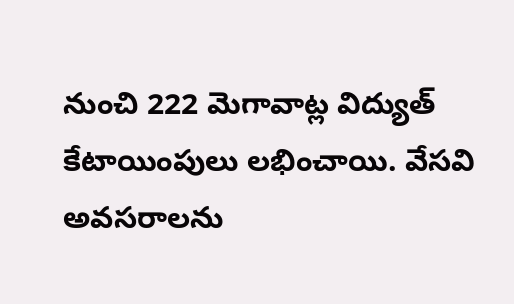నుంచి 222 మెగావాట్ల విద్యుత్ కేటాయింపులు లభించాయి. వేసవి అవసరాలను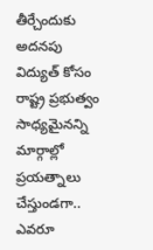తీర్చేందుకు అదనపు విద్యుత్ కోసం రాష్ట్ర ప్రభుత్వం సాధ్యమైనన్ని మార్గాల్లో ప్రయత్నాలు చేస్తుండగా.. ఎవరూ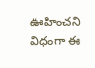ఊహించని విధంగా ఈ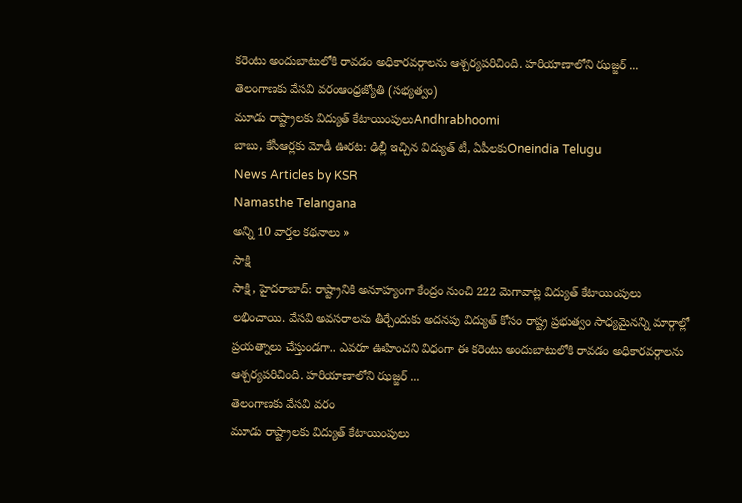కరెంటు అందుబాటులోకి రావడం అధికారవర్గాలను ఆశ్చర్యపరిచింది. హరియాణాలోని ఝజ్జర్ ...
తెలంగాణకు వేసవి వరంఆంధ్రజ్యోతి (సభ్యత్వం)
మూడు రాష్ట్రాలకు విద్యుత్ కేటాయింపులుAndhrabhoomi
బాబు, కేసీఆర్లకు మోడీ ఊరట: ఢిల్లీ ఇచ్చిన విద్యుత్ టీ, ఏపీలకుOneindia Telugu
News Articles by KSR
Namasthe Telangana
అన్ని 10 వార్తల కథనాలు »
సాక్షి
సాక్షి, హైదరాబాద్: రాష్ట్రానికి అనూహ్యంగా కేంద్రం నుంచి 222 మెగావాట్ల విద్యుత్ కేటాయింపులు లభించాయి. వేసవి అవసరాలను తీర్చేందుకు అదనపు విద్యుత్ కోసం రాష్ట్ర ప్రభుత్వం సాధ్యమైనన్ని మార్గాల్లో ప్రయత్నాలు చేస్తుండగా.. ఎవరూ ఊహించని విధంగా ఈ కరెంటు అందుబాటులోకి రావడం అధికారవర్గాలను ఆశ్చర్యపరిచింది. హరియాణాలోని ఝజ్జర్ ...
తెలంగాణకు వేసవి వరం
మూడు రాష్ట్రాలకు విద్యుత్ కేటాయింపులు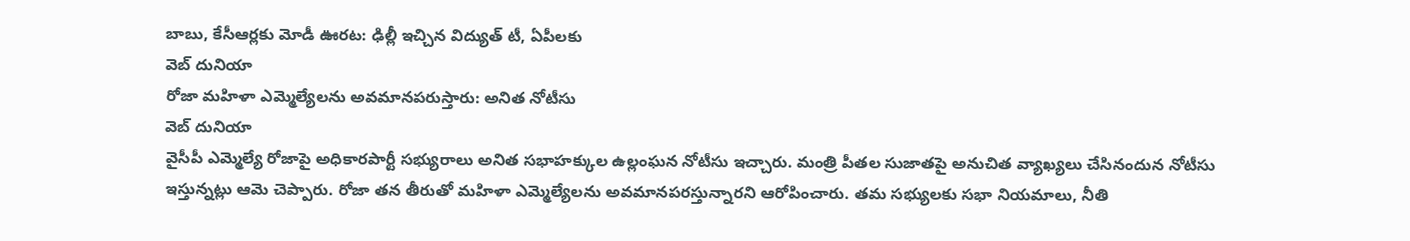బాబు, కేసీఆర్లకు మోడీ ఊరట: ఢిల్లీ ఇచ్చిన విద్యుత్ టీ, ఏపీలకు
వెబ్ దునియా
రోజా మహిళా ఎమ్మెల్యేలను అవమానపరుస్తారు: అనిత నోటీసు
వెబ్ దునియా
వైసీపీ ఎమ్మెల్యే రోజాపై అధికారపార్టీ సభ్యురాలు అనిత సభాహక్కుల ఉల్లంఘన నోటీసు ఇచ్చారు. మంత్రి పీతల సుజాతపై అనుచిత వ్యాఖ్యలు చేసినందున నోటీసు ఇస్తున్నట్లు ఆమె చెప్పారు. రోజా తన తీరుతో మహిళా ఎమ్మెల్యేలను అవమానపరస్తున్నారని ఆరోపించారు. తమ సభ్యులకు సభా నియమాలు, నీతి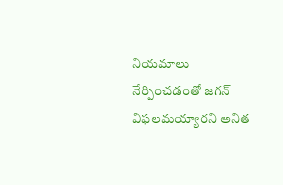నియమాలు నేర్పించడంతో జగన్ విఫలమయ్యారని అనిత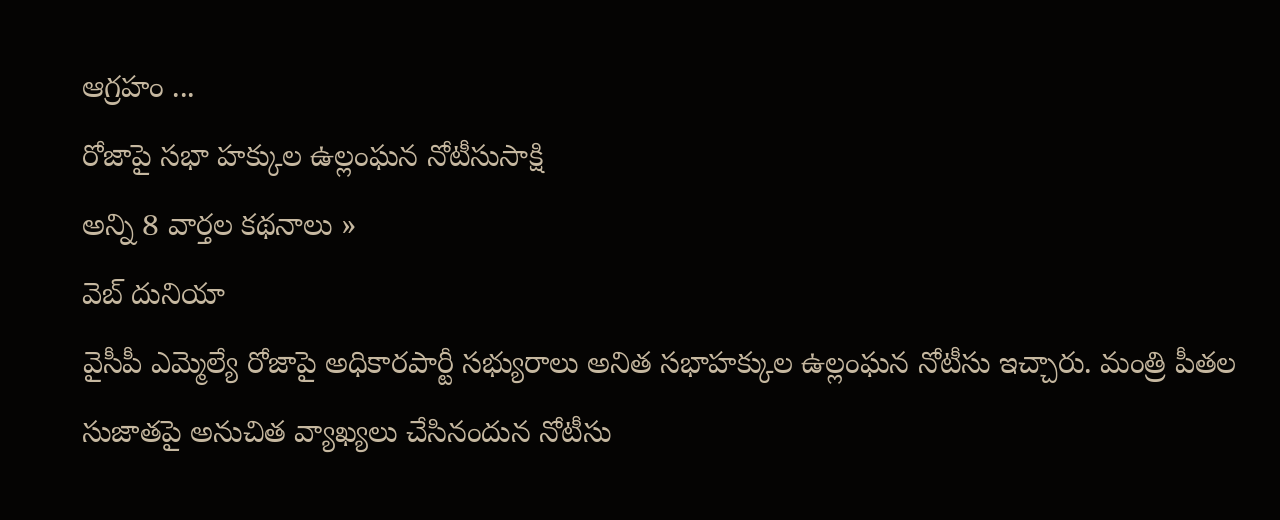ఆగ్రహం ...
రోజాపై సభా హక్కుల ఉల్లంఘన నోటీసుసాక్షి
అన్ని 8 వార్తల కథనాలు »
వెబ్ దునియా
వైసీపీ ఎమ్మెల్యే రోజాపై అధికారపార్టీ సభ్యురాలు అనిత సభాహక్కుల ఉల్లంఘన నోటీసు ఇచ్చారు. మంత్రి పీతల సుజాతపై అనుచిత వ్యాఖ్యలు చేసినందున నోటీసు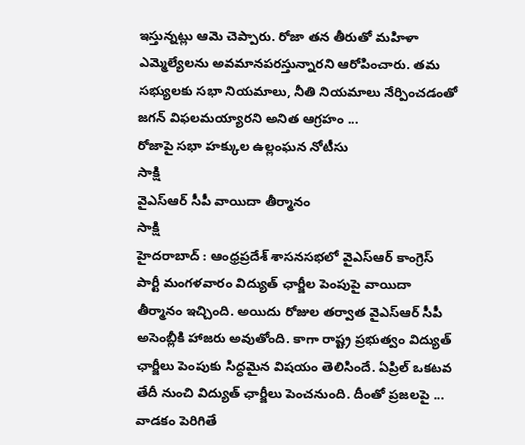ఇస్తున్నట్లు ఆమె చెప్పారు. రోజా తన తీరుతో మహిళా ఎమ్మెల్యేలను అవమానపరస్తున్నారని ఆరోపించారు. తమ సభ్యులకు సభా నియమాలు, నీతి నియమాలు నేర్పించడంతో జగన్ విఫలమయ్యారని అనిత ఆగ్రహం ...
రోజాపై సభా హక్కుల ఉల్లంఘన నోటీసు
సాక్షి
వైఎస్ఆర్ సీపీ వాయిదా తీర్మానం
సాక్షి
హైదరాబాద్ : ఆంధ్రప్రదేశ్ శాసనసభలో వైఎస్ఆర్ కాంగ్రెస్ పార్టీ మంగళవారం విద్యుత్ ఛార్జీల పెంపుపై వాయిదా తీర్మానం ఇచ్చింది. అయిదు రోజుల తర్వాత వైఎస్ఆర్ సీపీ అసెంబ్లీకి హాజరు అవుతోంది. కాగా రాష్ట్ర ప్రభుత్వం విద్యుత్ ఛార్జీలు పెంపుకు సిద్ధమైన విషయం తెలిసిందే. ఏప్రిల్ ఒకటవ తేదీ నుంచి విద్యుత్ ఛార్జీలు పెంచనుంది. దీంతో ప్రజలపై ...
వాడకం పెరిగితే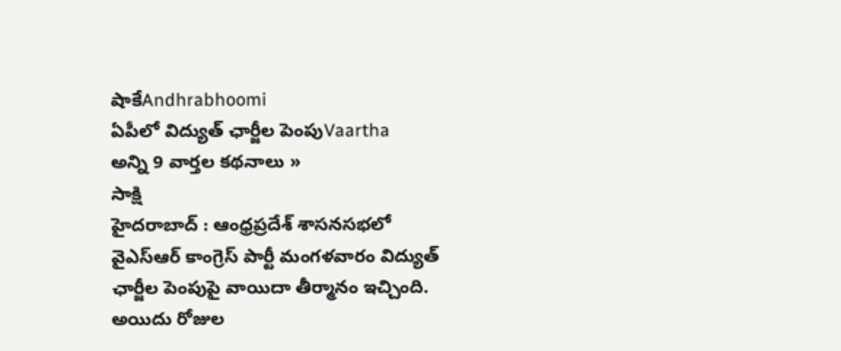షాకేAndhrabhoomi
ఏపీలో విద్యుత్ ఛార్జీల పెంపుVaartha
అన్ని 9 వార్తల కథనాలు »
సాక్షి
హైదరాబాద్ : ఆంధ్రప్రదేశ్ శాసనసభలో వైఎస్ఆర్ కాంగ్రెస్ పార్టీ మంగళవారం విద్యుత్ ఛార్జీల పెంపుపై వాయిదా తీర్మానం ఇచ్చింది. అయిదు రోజుల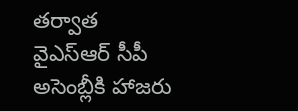తర్వాత వైఎస్ఆర్ సీపీ అసెంబ్లీకి హాజరు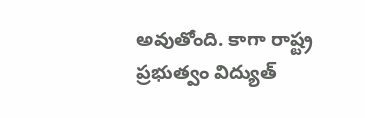అవుతోంది. కాగా రాష్ట్ర ప్రభుత్వం విద్యుత్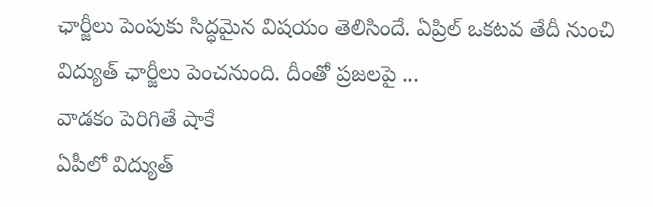ఛార్జీలు పెంపుకు సిద్ధమైన విషయం తెలిసిందే. ఏప్రిల్ ఒకటవ తేదీ నుంచి విద్యుత్ ఛార్జీలు పెంచనుంది. దీంతో ప్రజలపై ...
వాడకం పెరిగితే షాకే
ఏపీలో విద్యుత్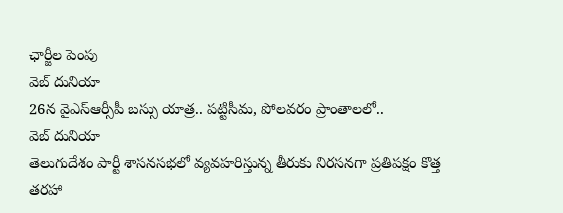ఛార్జీల పెంపు
వెబ్ దునియా
26న వైఎస్ఆర్సీపీ బస్సు యాత్ర.. పట్టిసీమ, పోలవరం ప్రాంతాలలో..
వెబ్ దునియా
తెలుగుదేశం పార్టీ శాసనసభలో వ్యవహరిస్తున్న తీరుకు నిరసనగా ప్రతిపక్షం కొత్త తరహా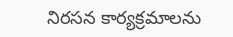నిరసన కార్యక్రమాలను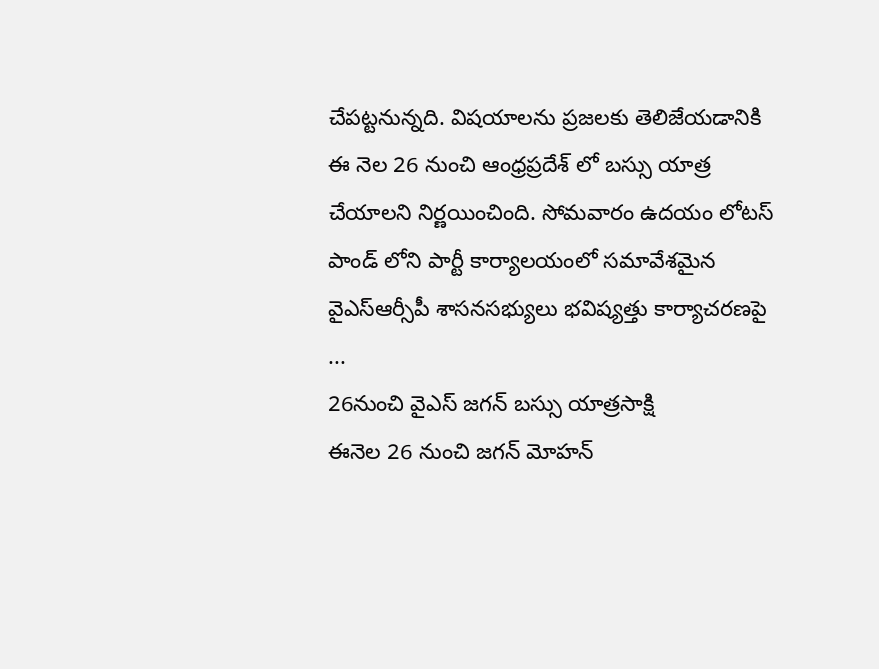చేపట్టనున్నది. విషయాలను ప్రజలకు తెలిజేయడానికి ఈ నెల 26 నుంచి ఆంధ్రప్రదేశ్ లో బస్సు యాత్ర చేయాలని నిర్ణయించింది. సోమవారం ఉదయం లోటస్ పాండ్ లోని పార్టీ కార్యాలయంలో సమావేశమైన వైఎస్ఆర్సీపీ శాసనసభ్యులు భవిష్యత్తు కార్యాచరణపై ...
26నుంచి వైఎస్ జగన్ బస్సు యాత్రసాక్షి
ఈనెల 26 నుంచి జగన్ మోహన్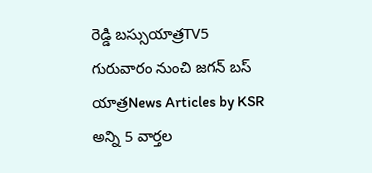రెడ్డి బస్సుయాత్రTV5
గురువారం నుంచి జగన్ బస్ యాత్రNews Articles by KSR
అన్ని 5 వార్తల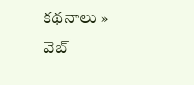కథనాలు »
వెబ్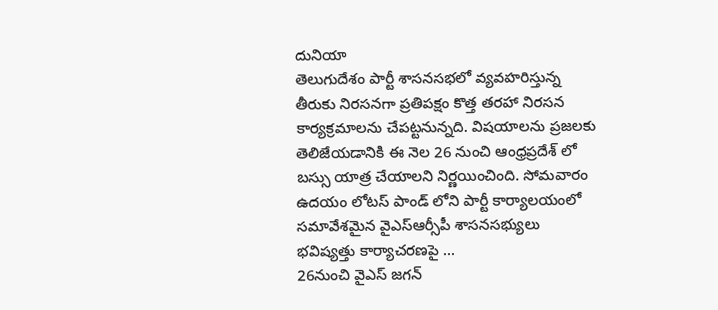దునియా
తెలుగుదేశం పార్టీ శాసనసభలో వ్యవహరిస్తున్న తీరుకు నిరసనగా ప్రతిపక్షం కొత్త తరహా నిరసన కార్యక్రమాలను చేపట్టనున్నది. విషయాలను ప్రజలకు తెలిజేయడానికి ఈ నెల 26 నుంచి ఆంధ్రప్రదేశ్ లో బస్సు యాత్ర చేయాలని నిర్ణయించింది. సోమవారం ఉదయం లోటస్ పాండ్ లోని పార్టీ కార్యాలయంలో సమావేశమైన వైఎస్ఆర్సీపీ శాసనసభ్యులు భవిష్యత్తు కార్యాచరణపై ...
26నుంచి వైఎస్ జగన్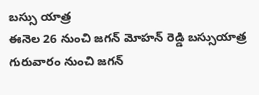బస్సు యాత్ర
ఈనెల 26 నుంచి జగన్ మోహన్ రెడ్డి బస్సుయాత్ర
గురువారం నుంచి జగన్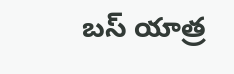బస్ యాత్ర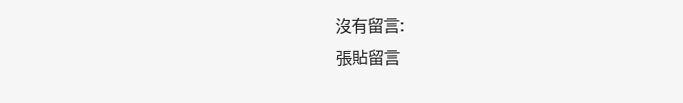沒有留言:
張貼留言